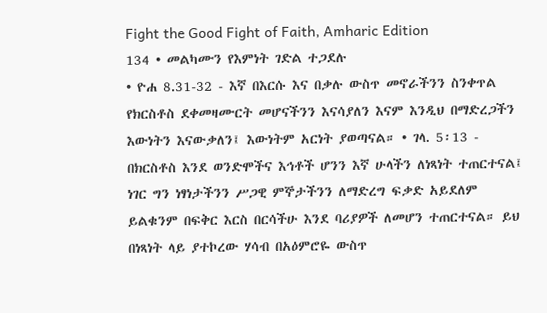Fight the Good Fight of Faith, Amharic Edition
134 • መልካሙን የእምነት ገድል ተጋደሉ
• ዮሐ 8.31-32 - እኛ በእርሱ እና በቃሉ ውስጥ መኖራችንን ስንቀጥል የክርስቶስ ደቀመዛሙርት መሆናችንን እናሳያለን እናም እንዲህ በማድረጋችን እውነትን እናውቃለን፤ እውነትም አርነት ያወጣናል። • ገላ. 5፡13 - በክርስቶስ እንደ ወንድሞችና እኅቶች ሆንን እኛ ሁላችን ለነጻነት ተጠርተናል፤ ነገር ግን ነፃነታችንን ሥጋዊ ምኞታችንን ለማድረግ ፍቃድ አይደለም ይልቁንም በፍቅር እርስ በርሳችሁ እንደ ባሪያዎች ለመሆን ተጠርተናል። ይህ በነጻነት ላይ ያተኮረው ሃሳብ በአዕምሮዬ ውስጥ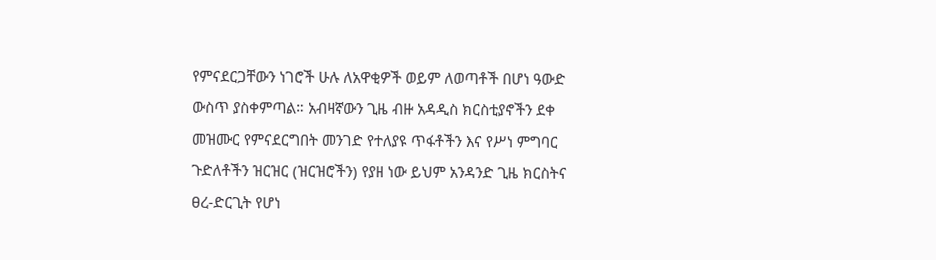የምናደርጋቸውን ነገሮች ሁሉ ለአዋቂዎች ወይም ለወጣቶች በሆነ ዓውድ ውስጥ ያስቀምጣል። አብዛኛውን ጊዜ ብዙ አዳዲስ ክርስቲያኖችን ደቀ መዝሙር የምናደርግበት መንገድ የተለያዩ ጥፋቶችን እና የሥነ ምግባር ጉድለቶችን ዝርዝር (ዝርዝሮችን) የያዘ ነው ይህም አንዳንድ ጊዜ ክርስትና ፀረ-ድርጊት የሆነ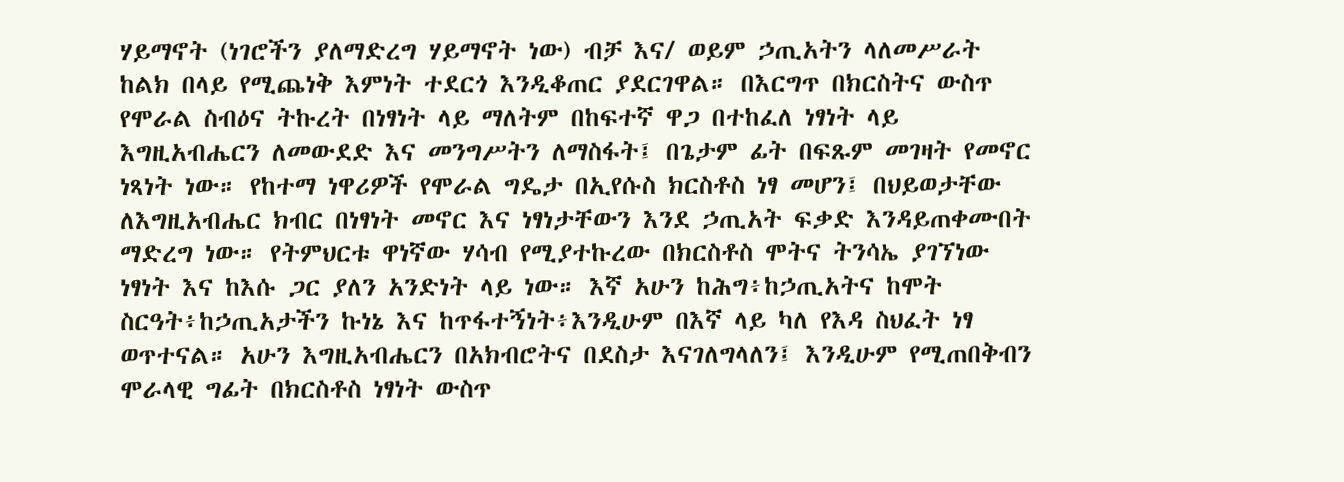ሃይማኖት (ነገሮችን ያለማድረግ ሃይማኖት ነው) ብቻ እና/ ወይም ኃጢአትን ላለመሥራት ከልክ በላይ የሚጨነቅ እምነት ተደርጎ እንዲቆጠር ያደርገዋል። በእርግጥ በክርስትና ውስጥ የሞራል ስብዕና ትኩረት በነፃነት ላይ ማለትም በከፍተኛ ዋጋ በተከፈለ ነፃነት ላይ እግዚአብሔርን ለመውደድ እና መንግሥትን ለማስፋት፤ በጌታም ፊት በፍጹም መገዛት የመኖር ነጻነት ነው። የከተማ ነዋሪዎች የሞራል ግዴታ በኢየሱስ ክርስቶስ ነፃ መሆን፤ በህይወታቸው ለእግዚአብሔር ክብር በነፃነት መኖር እና ነፃነታቸውን እንደ ኃጢአት ፍቃድ እንዳይጠቀሙበት ማድረግ ነው። የትምህርቱ ዋነኛው ሃሳብ የሚያተኩረው በክርስቶስ ሞትና ትንሳኤ ያገኘነው ነፃነት እና ከእሱ ጋር ያለን አንድነት ላይ ነው። እኛ አሁን ከሕግ፥ከኃጢአትና ከሞት ስርዓት፥ከኃጢአታችን ኩነኔ እና ከጥፋተኝነት፥እንዲሁም በእኛ ላይ ካለ የእዳ ስህፈት ነፃ ወጥተናል። አሁን እግዚአብሔርን በአክብሮትና በደስታ እናገለግላለን፤ እንዲሁም የሚጠበቅብን ሞራላዊ ግፊት በክርስቶስ ነፃነት ውስጥ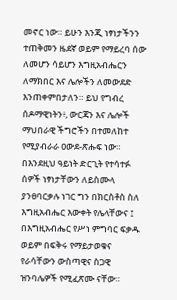መኖር ነው። ይሁን እንጂ ነፃነታችንን ተጠቅመን ዜደኛ ወይም የማይረባ ሰው ለመሆን ሳይሆን እግዚአብሔርን ለማክበር እና ሌሎችን ለመውደድ እንጠቀምበታለን። ይህ የግብረ ሰዶማዊነትን፥, ውርጃን እና ሌሎች ማህበራዊ ችግሮችን በተመለከተ የሚያብራራ ዐውደ-ጽሑፍ ነው። በእንደዚህ ዓይነት ድርጊት የተሳተፉ ሰዎች ነፃነታቸውን ለይስሙላ ያንፀባርቃሉ ነገር ግን በክርስቶስ ስለ እግዚአብሔር እውቀት የሌላቸውና ፤ በእግዚአብሔር የሥነ ምግባር ፍቃዱ ወይም በፍቅሩ የማይታወቁና የራሳቸውን ውስጣዊና ስጋዊ ዝንባሌዎች የሚፈጽሙ ናቸው።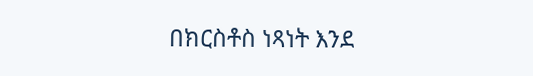በክርስቶስ ነጻነት እንደ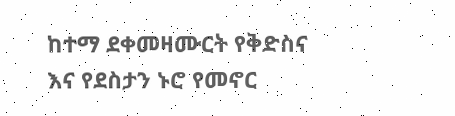ከተማ ደቀመዛሙርት የቅድስና እና የደስታን ኑሮ የመኖር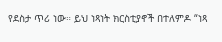የደስታ ጥሪ ነው። ይህ ነጻነት ክርስቲያኖች በተለምዶ “ነጻ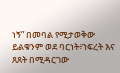ነኝ” በመባል የሚታወቅው ይልቁንም ወደ ባርነት፥ኀፍረት እና ጸጸት በሚዳርገው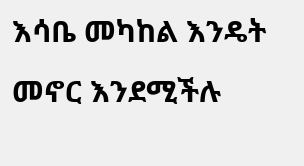እሳቤ መካከል እንዴት መኖር እንደሚችሉ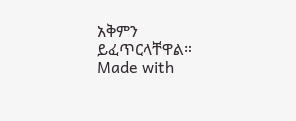አቅምን ይፈጥርላቸዋል።
Made with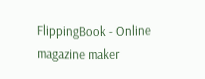FlippingBook - Online magazine maker